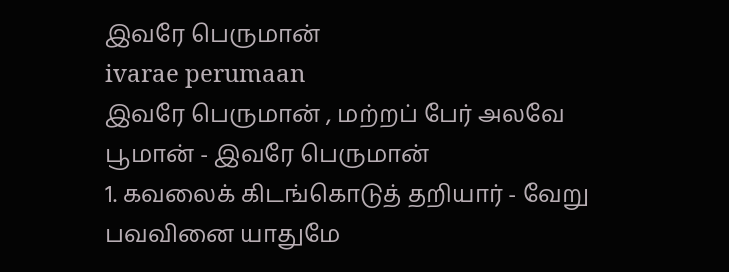இவரே பெருமான்
ivarae perumaan
இவரே பெருமான் , மற்றப் பேர் அலவே பூமான் - இவரே பெருமான்
1. கவலைக் கிடங்கொடுத் தறியார் - வேறு பவவினை யாதுமே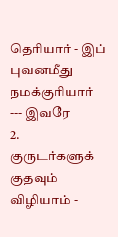தெரியார் - இப் புவனமீது நமக்குரியார் --- இவரே
2. குருடர்களுக் குதவும் விழியாம் -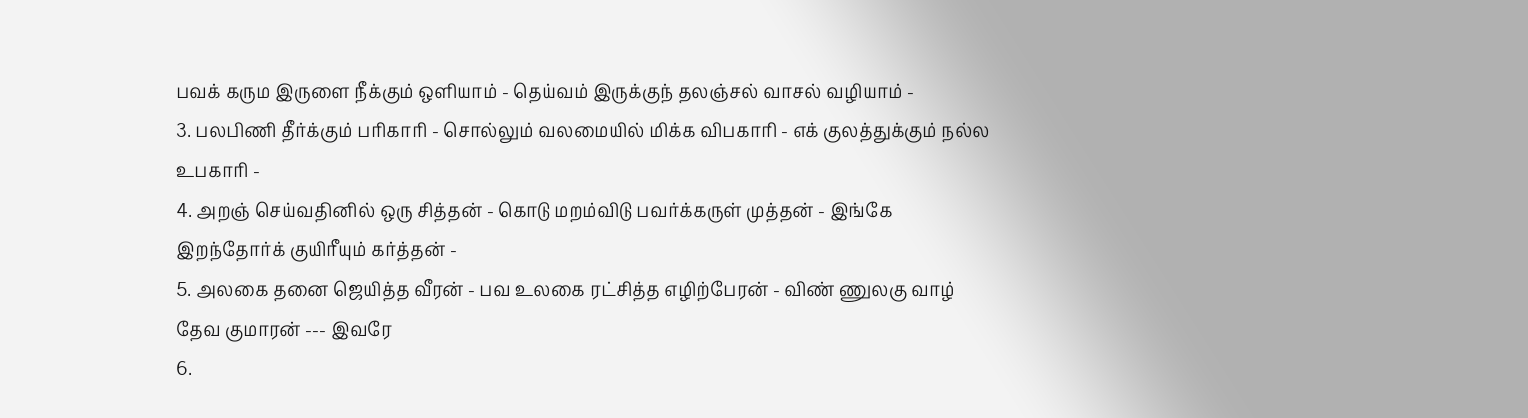பவக் கரும இருளை நீக்கும் ஒளியாம் - தெய்வம் இருக்குந் தலஞ்சல் வாசல் வழியாம் -
3. பலபிணி தீர்க்கும் பரிகாரி - சொல்லும் வலமையில் மிக்க விபகாரி - எக் குலத்துக்கும் நல்ல உபகாரி -
4. அறஞ் செய்வதினில் ஒரு சித்தன் - கொடு மறம்விடு பவர்க்கருள் முத்தன் - இங்கே இறந்தோர்க் குயிரீயும் கர்த்தன் -
5. அலகை தனை ஜெயித்த வீரன் - பவ உலகை ரட்சித்த எழிற்பேரன் - விண் ணுலகு வாழ் தேவ குமாரன் --- இவரே
6.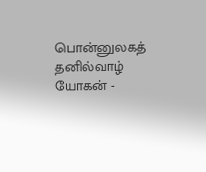பொன்னுலகத் தனில்வாழ் யோகன் -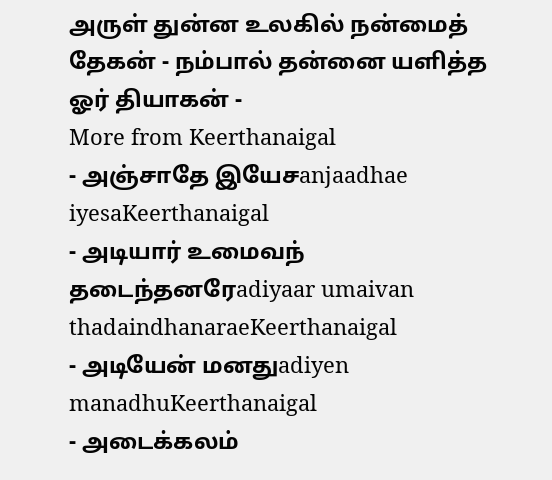அருள் துன்ன உலகில் நன்மைத் தேகன் - நம்பால் தன்னை யளித்த ஓர் தியாகன் -
More from Keerthanaigal
- அஞ்சாதே இயேசanjaadhae iyesaKeerthanaigal
- அடியார் உமைவந் தடைந்தனரேadiyaar umaivan thadaindhanaraeKeerthanaigal
- அடியேன் மனதுadiyen manadhuKeerthanaigal
- அடைக்கலம்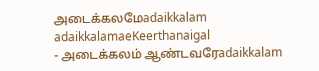அடைக்கலமேadaikkalam adaikkalamaeKeerthanaigal
- அடைக்கலம் ஆண்டவரேadaikkalam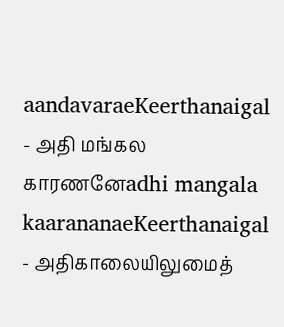aandavaraeKeerthanaigal
- அதி மங்கல காரணனேadhi mangala kaarananaeKeerthanaigal
- அதிகாலையிலுமைத்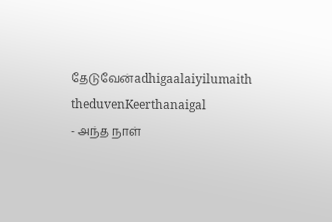தேடுவேன்adhigaalaiyilumaith theduvenKeerthanaigal
- அந்த நாள்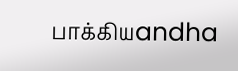பாக்கியandha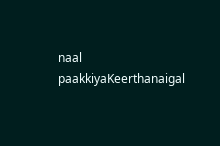naal paakkiyaKeerthanaigal